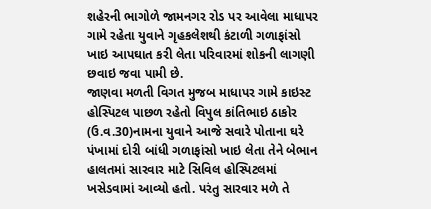શહેરની ભાગોળે જામનગર રોડ પર આવેલા માધાપર ગામે રહેતા યુવાને ગૃહકલેશથી કંટાળી ગળાફાંસો ખાઇ આપઘાત કરી લેતા પરિવારમાં શોકની લાગણી છવાઇ જવા પામી છે.
જાણવા મળતી વિગત મુજબ માધાપર ગામે કાઇસ્ટ હોસ્પિટલ પાછળ રહેતો વિપુલ કાંતિભાઇ ઠાકોર (ઉ.વ.30)નામના યુવાને આજે સવારે પોતાના ઘરે પંખામાં દોરી બાંધી ગળાફાંસો ખાઇ લેતા તેને બેભાન હાલતમાં સારવાર માટે સિવિલ હોસ્પિટલમાં ખસેડવામાં આવ્યો હતો. પરંતુ સારવાર મળે તે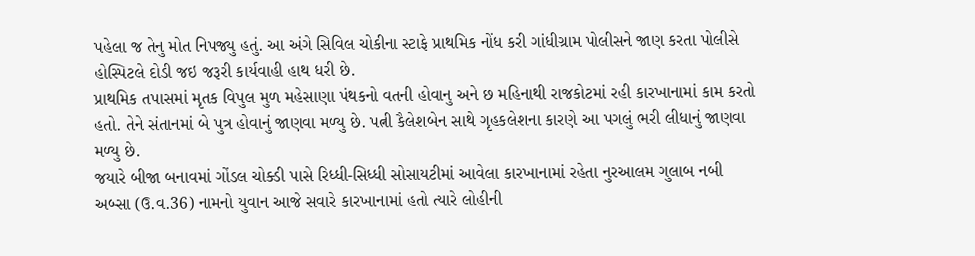પહેલા જ તેનુ મોત નિપજ્યુ હતું. આ અંગે સિવિલ ચોકીના સ્ટાફે પ્રાથમિક નોંધ કરી ગાંધીગ્રામ પોલીસને જાણ કરતા પોલીસે હોસ્પિટલે દોડી જઇ જરૂરી કાર્યવાહી હાથ ધરી છે.
પ્રાથમિક તપાસમાં મૃતક વિપુલ મુળ મહેસાણા પંથકનો વતની હોવાનુ અને છ મહિનાથી રાજકોટમાં રહી કારખાનામાં કામ કરતો હતો. તેને સંતાનમાં બે પુત્ર હોવાનું જાણવા મળ્યુ છે. પત્ની કૈલેશબેન સાથે ગૃહકલેશના કારણે આ પગલું ભરી લીધાનું જાણવા મળ્યુ છે.
જયારે બીજા બનાવમાં ગોંડલ ચોક્ડી પાસે રિધ્ધી-સિધ્ધી સોસાયટીમાં આવેલા કારખાનામાં રહેતા નુરઆલમ ગુલાબ નબી અબ્સા (ઉ.વ.36) નામનો યુવાન આજે સવારે કારખાનામાં હતો ત્યારે લોહીની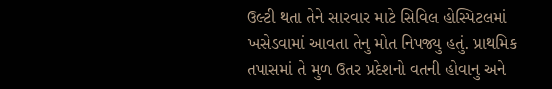ઉલ્ટી થતા તેને સારવાર માટે સિવિલ હોસ્પિટલમાં ખસેડવામાં આવતા તેનુ મોત નિપજ્યુ હતું. પ્રાથમિક તપાસમાં તે મુળ ઉતર પ્રદેશનો વતની હોવાનુ અને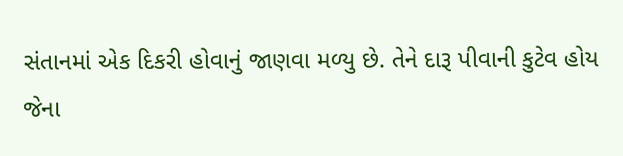સંતાનમાં એક દિકરી હોવાનું જાણવા મળ્યુ છે. તેને દારૂ પીવાની કુટેવ હોય જેના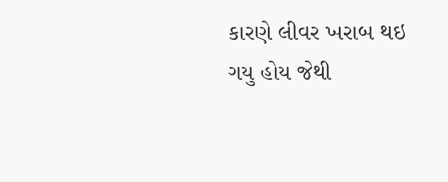કારણે લીવર ખરાબ થઇ ગયુ હોય જેથી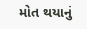મોત થયાનું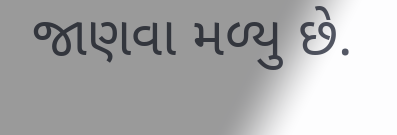જાણવા મળ્યુ છે.